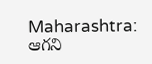Maharashtra: ఆగని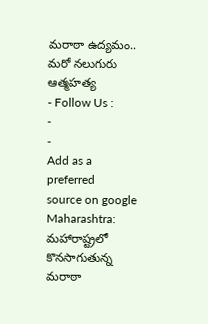మరాఠా ఉద్యమం.. మరో నలుగురు ఆత్మహత్య
- Follow Us :
-
-
Add as a preferred
source on google
Maharashtra: మహారాష్ట్రలో కొనసాగుతున్న మరాఠా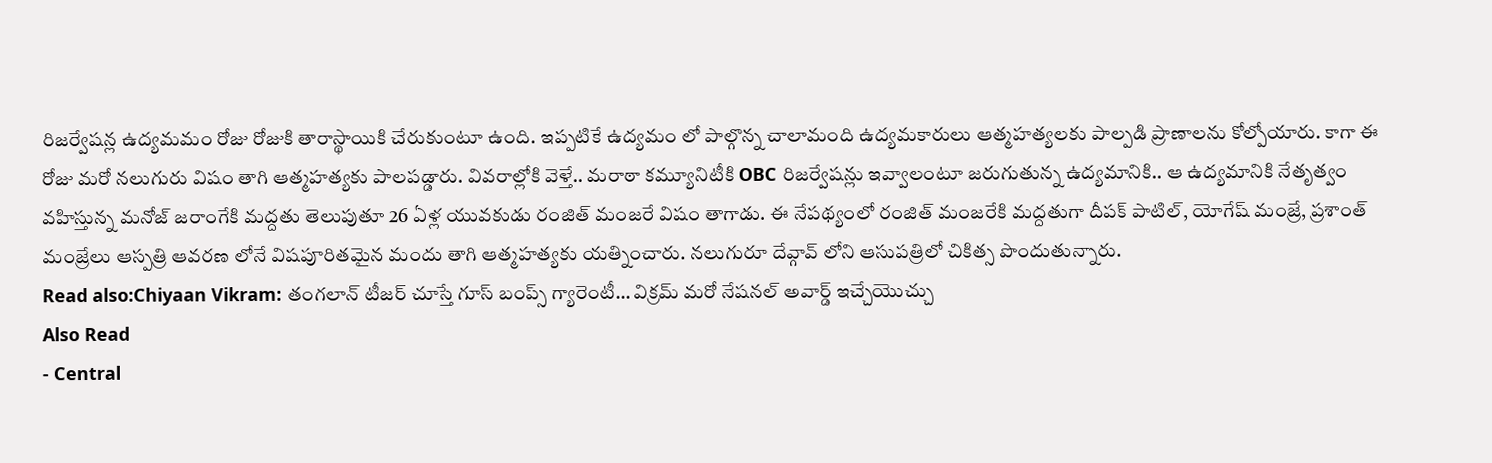రిజర్వేషన్ల ఉద్యమమం రోజు రోజుకి తారాస్థాయికి చేరుకుంటూ ఉంది. ఇప్పటికే ఉద్యమం లో పాల్గొన్న చాలామంది ఉద్యమకారులు ఆత్మహత్యలకు పాల్పడి ప్రాణాలను కోల్పోయారు. కాగా ఈ రోజు మరో నలుగురు విషం తాగి ఆత్మహత్యకు పాలపడ్డారు. వివరాల్లోకి వెళ్తే.. మరాఠా కమ్యూనిటీకి OBC రిజర్వేషన్లు ఇవ్వాలంటూ జరుగుతున్న ఉద్యమానికి.. ఆ ఉద్యమానికి నేతృత్వం వహిస్తున్న మనోజ్ జరాంగేకి మద్దతు తెలుపుతూ 26 ఏళ్ల యువకుడు రంజిత్ మంజరే విషం తాగాడు. ఈ నేపథ్యంలో రంజిత్ మంజరేకి మద్దతుగా దీపక్ పాటిల్, యోగేష్ మంజ్రే, ప్రశాంత్ మంజ్రేలు ఆస్పత్రి ఆవరణ లోనే విషపూరితమైన మందు తాగి ఆత్మహత్యకు యత్నించారు. నలుగురూ దేవ్గావ్ లోని ఆసుపత్రిలో చికిత్స పొందుతున్నారు.
Read also:Chiyaan Vikram: తంగలాన్ టీజర్ చూస్తే గూస్ బంప్స్ గ్యారెంటీ… విక్రమ్ మరో నేషనల్ అవార్డ్ ఇచ్చేయొచ్చు
Also Read
- Central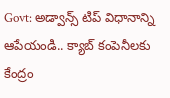Govt: అడ్వాన్స్ టిప్ విధానాన్ని ఆపేయండి.. క్యాబ్ కంపెనీలకు కేంద్రం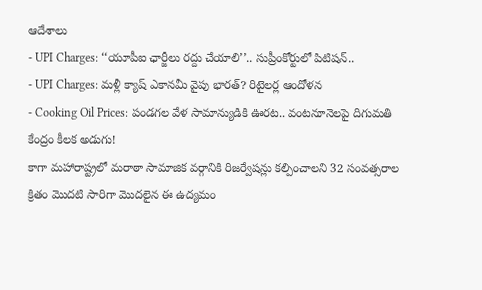ఆదేశాలు
- UPI Charges: ‘‘యూపీఐ ఛార్జీలు రద్దు చేయాలి’’.. సుప్రీంకోర్టులో పిటిషన్..
- UPI Charges: మళ్లీ క్యాష్ ఎకానమీ వైపు భారత్? రిటైలర్ల ఆందోళన
- Cooking Oil Prices: పండగల వేళ సామాన్యుడికి ఊరట.. వంటనూనెలపై దిగుమతి కేంద్రం కీలక అడుగు!
కాగా మహారాష్ట్రలో మరాఠా సామాజిక వర్గానికి రిజర్వేషన్లు కల్పించాలని 32 సంవత్సరాల క్రితం మొదటి సారిగా మొదలైన ఈ ఉద్యమం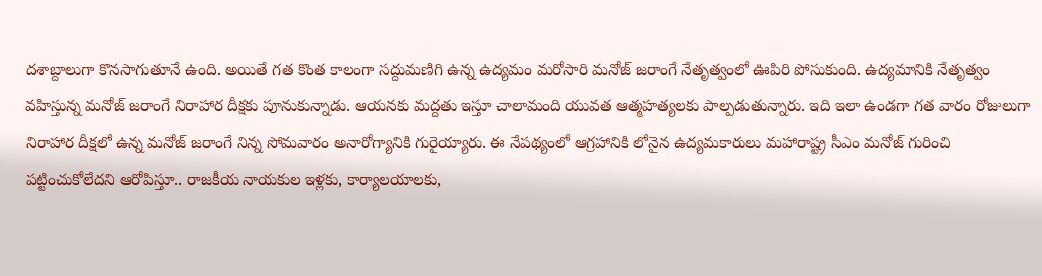దశాబ్దాలుగా కొనసాగుతూనే ఉంది. అయితే గత కొంత కాలంగా సద్దుమణిగి ఉన్న ఉద్యమం మరోసారి మనోజ్ జరాంగే నేతృత్వంలో ఊపిరి పోసుకుంది. ఉద్యమానికి నేతృత్వం వహిస్తున్న మనోజ్ జరాంగే నిరాహార దీక్షకు పూనుకున్నాడు. ఆయనకు మద్దతు ఇస్తూ చాలామంది యువత ఆత్మహత్యలకు పాల్పడుతున్నారు. ఇది ఇలా ఉండగా గత వారం రోజులుగా నిరాహార దీక్షలో ఉన్న మనోజ్ జరాంగే నిన్న సోమవారం అనారోగ్యానికి గురైయ్యారు. ఈ నేపథ్యంలో ఆగ్రహానికి లోనైన ఉద్యమకారులు మహారాష్ట్ర సీఎం మనోజ్ గురించి పట్టించుకోలేదని ఆరోపిస్తూ.. రాజకీయ నాయకుల ఇళ్లకు, కార్యాలయాలకు,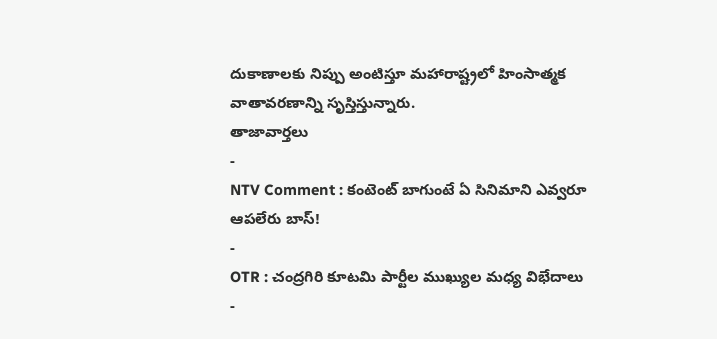దుకాణాలకు నిప్పు అంటిస్తూ మహారాష్ట్రలో హింసాత్మక వాతావరణాన్ని సృస్తిస్తున్నారు.
తాజావార్తలు
-
NTV Comment : కంటెంట్ బాగుంటే ఏ సినిమాని ఎవ్వరూ ఆపలేరు బాస్!
-
OTR : చంద్రగిరి కూటమి పార్టీల ముఖ్యుల మధ్య విభేదాలు
-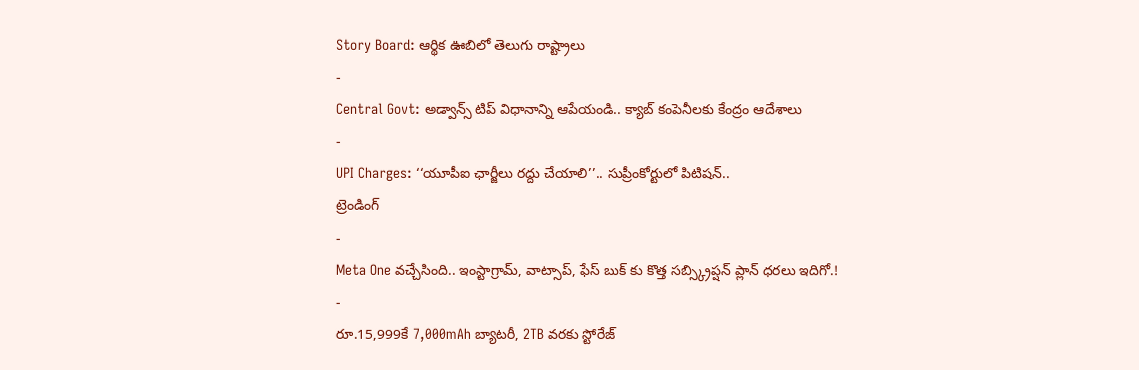Story Board: ఆర్థిక ఊబిలో తెలుగు రాష్ట్రాలు
-
Central Govt: అడ్వాన్స్ టిప్ విధానాన్ని ఆపేయండి.. క్యాబ్ కంపెనీలకు కేంద్రం ఆదేశాలు
-
UPI Charges: ‘‘యూపీఐ ఛార్జీలు రద్దు చేయాలి’’.. సుప్రీంకోర్టులో పిటిషన్..
ట్రెండింగ్
-
Meta One వచ్చేసింది.. ఇంస్టాగ్రామ్, వాట్సాప్, ఫేస్ బుక్ కు కొత్త సబ్స్క్రిప్షన్ ప్లాన్ ధరలు ఇదిగో.!
-
రూ.15,999కే 7,000mAh బ్యాటరీ, 2TB వరకు స్టోరేజ్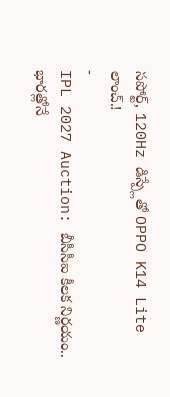సపోర్ట్, 120Hz డిస్ప్లేతో OPPO K14 Lite లాంచ్.!
-
IPL 2027 Auction: బీసీసీఐ కీలక నిర్ణయం.. భారత్లోనే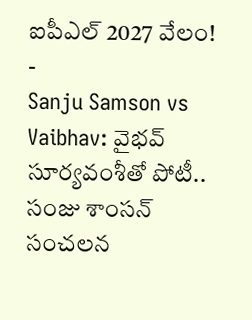ఐపీఎల్ 2027 వేలం!
-
Sanju Samson vs Vaibhav: వైభవ్ సూర్యవంశీతో పోటీ.. సంజు శాంసన్ సంచలన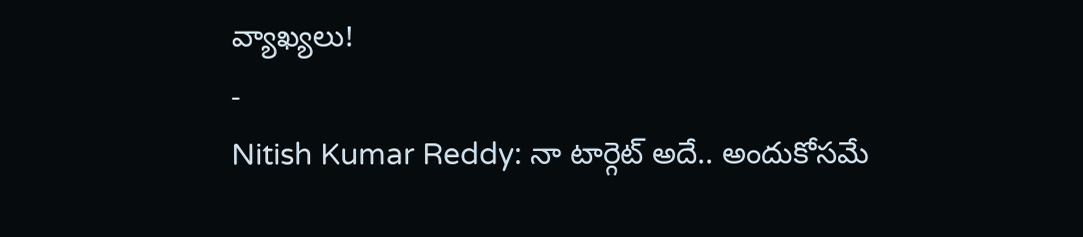వ్యాఖ్యలు!
-
Nitish Kumar Reddy: నా టార్గెట్ అదే.. అందుకోసమే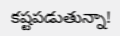కష్టపడుతున్నా!